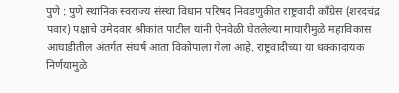पुणे : पुणे स्थानिक स्वराज्य संस्था विधान परिषद निवडणुकीत राष्ट्रवादी काँग्रेस (शरदचंद्र पवार) पक्षाचे उमेदवार श्रीकांत पाटील यांनी ऐनवेळी घेतलेल्या माघारीमुळे महाविकास आघाडीतील अंतर्गत संघर्ष आता विकोपाला गेला आहे. राष्ट्रवादीच्या या धक्कादायक निर्णयामुळे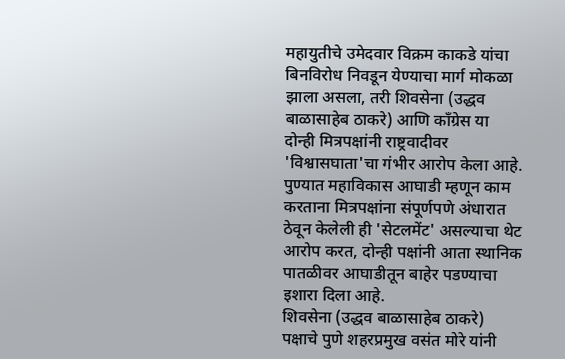महायुतीचे उमेदवार विक्रम काकडे यांचा बिनविरोध निवडून येण्याचा मार्ग मोकळा झाला असला, तरी शिवसेना (उद्धव बाळासाहेब ठाकरे) आणि काँग्रेस या दोन्ही मित्रपक्षांनी राष्ट्रवादीवर 'विश्वासघाता'चा गंभीर आरोप केला आहे. पुण्यात महाविकास आघाडी म्हणून काम करताना मित्रपक्षांना संपूर्णपणे अंधारात ठेवून केलेली ही 'सेटलमेंट' असल्याचा थेट आरोप करत, दोन्ही पक्षांनी आता स्थानिक पातळीवर आघाडीतून बाहेर पडण्याचा इशारा दिला आहे.
शिवसेना (उद्धव बाळासाहेब ठाकरे) पक्षाचे पुणे शहरप्रमुख वसंत मोरे यांनी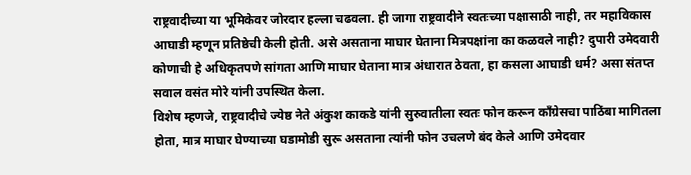राष्ट्रवादीच्या या भूमिकेवर जोरदार हल्ला चढवला. ही जागा राष्ट्रवादीने स्वतःच्या पक्षासाठी नाही, तर महाविकास आघाडी म्हणून प्रतिष्ठेची केली होती. असे असताना माघार घेताना मित्रपक्षांना का कळवले नाही? दुपारी उमेदवारी कोणाची हे अधिकृतपणे सांगता आणि माघार घेताना मात्र अंधारात ठेवता, हा कसला आघाडी धर्म? असा संतप्त सवाल वसंत मोरे यांनी उपस्थित केला.
विशेष म्हणजे, राष्ट्रवादीचे ज्येष्ठ नेते अंकुश काकडे यांनी सुरुवातीला स्वतः फोन करून काँग्रेसचा पाठिंबा मागितला होता, मात्र माघार घेण्याच्या घडामोडी सुरू असताना त्यांनी फोन उचलणे बंद केले आणि उमेदवार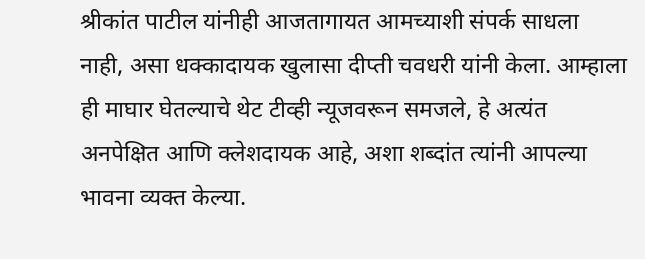श्रीकांत पाटील यांनीही आजतागायत आमच्याशी संपर्क साधला नाही, असा धक्कादायक खुलासा दीप्ती चवधरी यांनी केला. आम्हाला ही माघार घेतल्याचे थेट टीव्ही न्यूजवरून समजले, हे अत्यंत अनपेक्षित आणि क्लेशदायक आहे, अशा शब्दांत त्यांनी आपल्या भावना व्यक्त केल्या.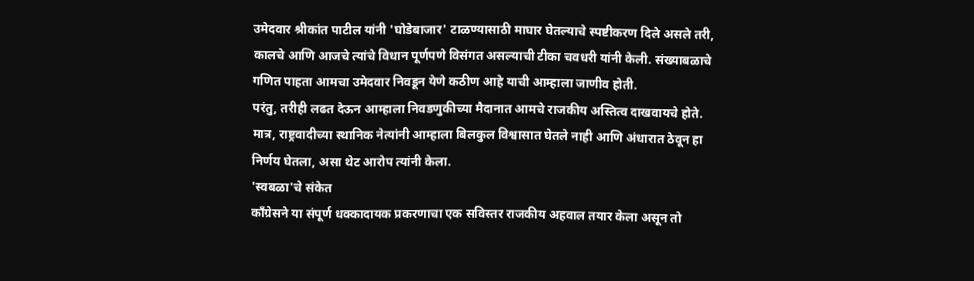उमेदवार श्रीकांत पाटील यांनी 'घोडेबाजार' टाळण्यासाठी माघार घेतल्याचे स्पष्टीकरण दिले असले तरी, कालचे आणि आजचे त्यांचे विधान पूर्णपणे विसंगत असल्याची टीका चवधरी यांनी केली. संख्याबळाचे गणित पाहता आमचा उमेदवार निवडून येणे कठीण आहे याची आम्हाला जाणीव होती.
परंतु, तरीही लढत देऊन आम्हाला निवडणुकीच्या मैदानात आमचे राजकीय अस्तित्व दाखवायचे होते. मात्र, राष्ट्रवादीच्या स्थानिक नेत्यांनी आम्हाला बिलकुल विश्वासात घेतले नाही आणि अंधारात ठेवून हा निर्णय घेतला, असा थेट आरोप त्यांनी केला.
'स्वबळा'चे संकेत
काँग्रेसने या संपूर्ण धक्कादायक प्रकरणाचा एक सविस्तर राजकीय अहवाल तयार केला असून तो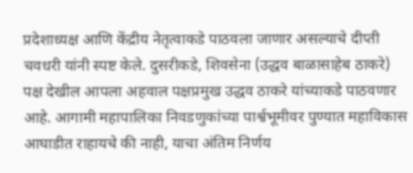प्रदेशाध्यक्ष आणि केंद्रीय नेतृत्वाकडे पाठवला जाणार असल्याचे दीप्ती चवधरी यांनी स्पष्ट केले. दुसरीकडे, शिवसेना (उद्धव बाळासाहेब ठाकरे) पक्ष देखील आपला अहवाल पक्षप्रमुख उद्धव ठाकरे यांच्याकडे पाठवणार आहे. आगामी महापालिका निवडणुकांच्या पार्श्वभूमीवर पुण्यात महाविकास आघाडीत राहायचे की नाही, याचा अंतिम निर्णय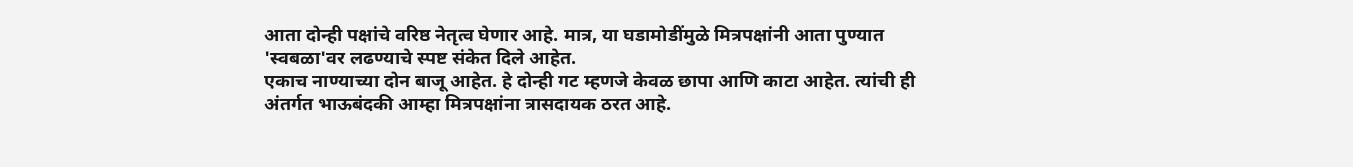आता दोन्ही पक्षांचे वरिष्ठ नेतृत्व घेणार आहे. मात्र, या घडामोडींमुळे मित्रपक्षांनी आता पुण्यात 'स्वबळा'वर लढण्याचे स्पष्ट संकेत दिले आहेत.
एकाच नाण्याच्या दोन बाजू आहेत. हे दोन्ही गट म्हणजे केवळ छापा आणि काटा आहेत. त्यांची ही अंतर्गत भाऊबंदकी आम्हा मित्रपक्षांना त्रासदायक ठरत आहे.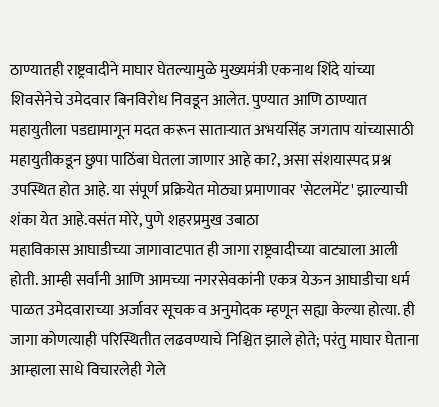ठाण्यातही राष्ट्रवादीने माघार घेतल्यामुळे मुख्यमंत्री एकनाथ शिंदे यांच्या शिवसेनेचे उमेदवार बिनविरोध निवडून आलेत. पुण्यात आणि ठाण्यात महायुतीला पडद्यामागून मदत करून साताऱ्यात अभयसिंह जगताप यांच्यासाठी महायुतीकडून छुपा पाठिंबा घेतला जाणार आहे का?, असा संशयास्पद प्रश्न उपस्थित होत आहे. या संपूर्ण प्रक्रियेत मोठ्या प्रमाणावर 'सेटलमेंट' झाल्याची शंका येत आहे.वसंत मोरे, पुणे शहरप्रमुख उबाठा
महाविकास आघाडीच्या जागावाटपात ही जागा राष्ट्रवादीच्या वाट्याला आली होती. आम्ही सर्वांनी आणि आमच्या नगरसेवकांनी एकत्र येऊन आघाडीचा धर्म पाळत उमेदवाराच्या अर्जावर सूचक व अनुमोदक म्हणून सह्या केल्या होत्या. ही जागा कोणत्याही परिस्थितीत लढवण्याचे निश्चित झाले होते; परंतु माघार घेताना आम्हाला साधे विचारलेही गेले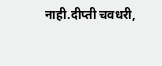नाही.दीप्ती चवधरी,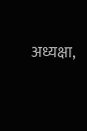अध्यक्षा,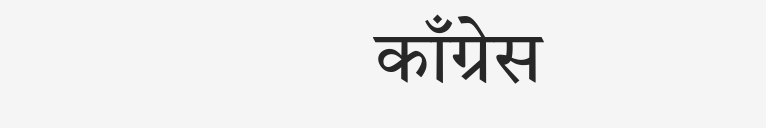काँग्रेस